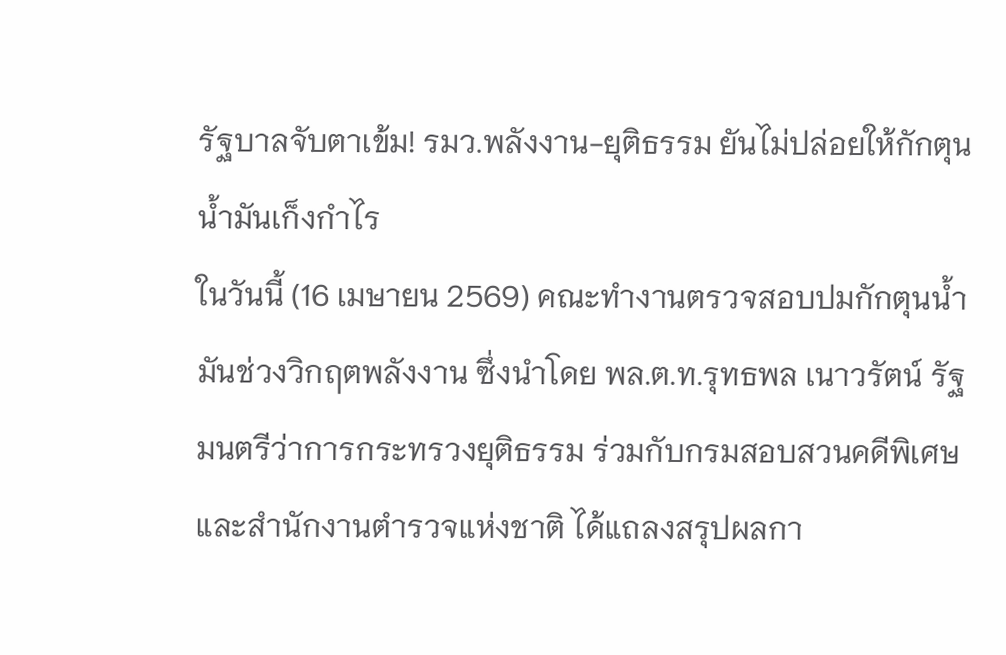รัฐบาลจับตาเข้ม! รมว.พลังงาน-ยุติธรรม ยันไม่ปล่อยให้กักตุนน้ำมันเก็งกำไร
ในวันนี้ (16 เมษายน 2569) คณะทำงานตรวจสอบปมกักตุนน้ำมันช่วงวิกฤตพลังงาน ซึ่งนำโดย พล.ต.ท.รุทธพล เนาวรัตน์ รัฐมนตรีว่าการกระทรวงยุติธรรม ร่วมกับกรมสอบสวนคดีพิเศษและสำนักงานตำรวจแห่งชาติ ได้แถลงสรุปผลกา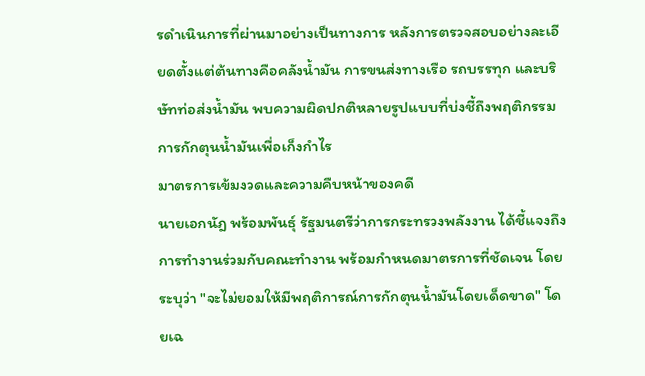รดำเนินการที่ผ่านมาอย่างเป็นทางการ หลังการตรวจสอบอย่างละเอียดตั้งแต่ต้นทางคือคลังน้ำมัน การขนส่งทางเรือ รถบรรทุก และบริษัทท่อส่งน้ำมัน พบความผิดปกติหลายรูปแบบที่บ่งชี้ถึงพฤติกรรมการกักตุนน้ำมันเพื่อเก็งกำไร
มาตรการเข้มงวดและความคืบหน้าของคดี
นายเอกนัฎ พร้อมพันธุ์ รัฐมนตรีว่าการกระทรวงพลังงาน ได้ชี้แจงถึงการทำงานร่วมกับคณะทำงาน พร้อมกำหนดมาตรการที่ชัดเจน โดยระบุว่า "จะไม่ยอมให้มีพฤติการณ์การกักตุนน้ำมันโดยเด็ดขาด" โดยเฉ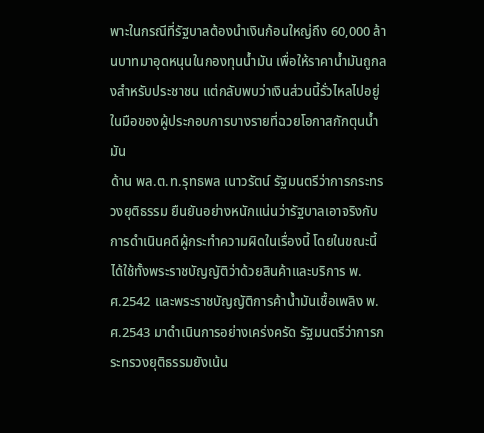พาะในกรณีที่รัฐบาลต้องนำเงินก้อนใหญ่ถึง 60,000 ล้านบาทมาอุดหนุนในกองทุนน้ำมัน เพื่อให้ราคาน้ำมันถูกลงสำหรับประชาชน แต่กลับพบว่าเงินส่วนนี้รั่วไหลไปอยู่ในมือของผู้ประกอบการบางรายที่ฉวยโอกาสกักตุนน้ำมัน
ด้าน พล.ต.ท.รุทธพล เนาวรัตน์ รัฐมนตรีว่าการกระทรวงยุติธรรม ยืนยันอย่างหนักแน่นว่ารัฐบาลเอาจริงกับการดำเนินคดีผู้กระทำความผิดในเรื่องนี้ โดยในขณะนี้ได้ใช้ทั้งพระราชบัญญัติว่าด้วยสินค้าและบริการ พ.ศ.2542 และพระราชบัญญัติการค้าน้ำมันเชื้อเพลิง พ.ศ.2543 มาดำเนินการอย่างเคร่งครัด รัฐมนตรีว่าการกระทรวงยุติธรรมยังเน้น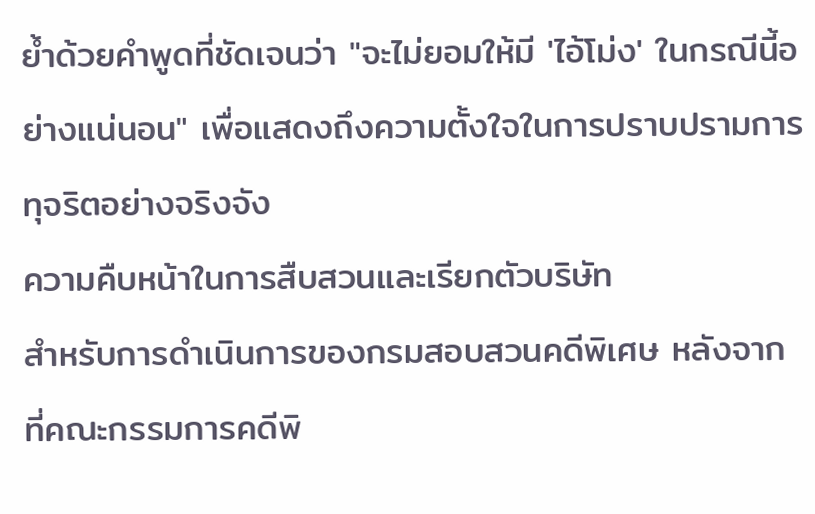ย้ำด้วยคำพูดที่ชัดเจนว่า "จะไม่ยอมให้มี 'ไอ้โม่ง' ในกรณีนี้อย่างแน่นอน" เพื่อแสดงถึงความตั้งใจในการปราบปรามการทุจริตอย่างจริงจัง
ความคืบหน้าในการสืบสวนและเรียกตัวบริษัท
สำหรับการดำเนินการของกรมสอบสวนคดีพิเศษ หลังจากที่คณะกรรมการคดีพิ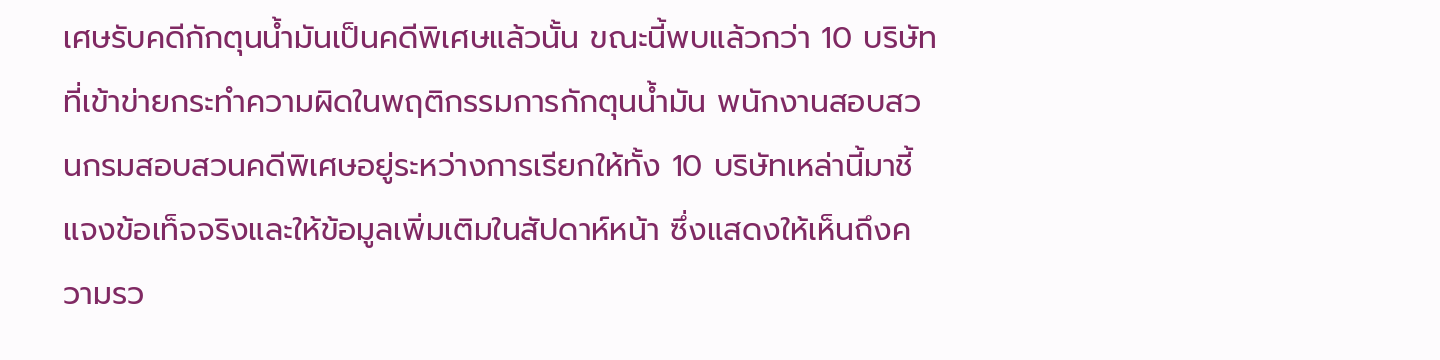เศษรับคดีกักตุนน้ำมันเป็นคดีพิเศษแล้วนั้น ขณะนี้พบแล้วกว่า 10 บริษัทที่เข้าข่ายกระทำความผิดในพฤติกรรมการกักตุนน้ำมัน พนักงานสอบสวนกรมสอบสวนคดีพิเศษอยู่ระหว่างการเรียกให้ทั้ง 10 บริษัทเหล่านี้มาชี้แจงข้อเท็จจริงและให้ข้อมูลเพิ่มเติมในสัปดาห์หน้า ซึ่งแสดงให้เห็นถึงความรว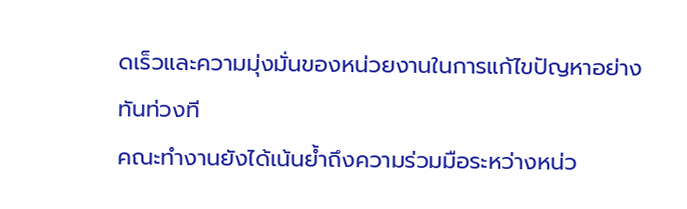ดเร็วและความมุ่งมั่นของหน่วยงานในการแก้ไขปัญหาอย่างทันท่วงที
คณะทำงานยังได้เน้นย้ำถึงความร่วมมือระหว่างหน่ว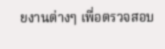ยงานต่างๆ เพื่อตรวจสอบ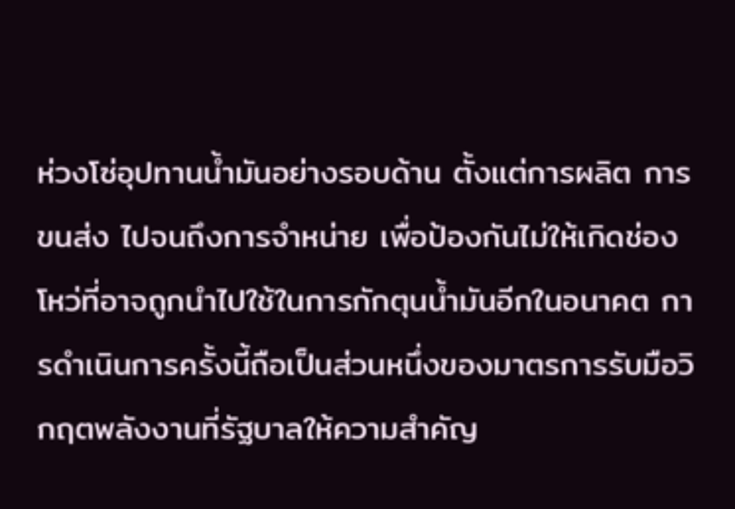ห่วงโซ่อุปทานน้ำมันอย่างรอบด้าน ตั้งแต่การผลิต การขนส่ง ไปจนถึงการจำหน่าย เพื่อป้องกันไม่ให้เกิดช่องโหว่ที่อาจถูกนำไปใช้ในการกักตุนน้ำมันอีกในอนาคต การดำเนินการครั้งนี้ถือเป็นส่วนหนึ่งของมาตรการรับมือวิกฤตพลังงานที่รัฐบาลให้ความสำคัญ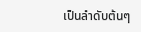เป็นลำดับต้นๆ